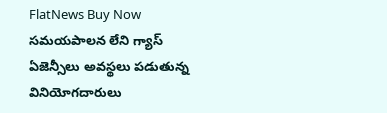FlatNews Buy Now
సమయపాలన లేని గ్యాస్ ఏజెన్సీలు అవస్థలు పడుతున్న వినియోగదారులు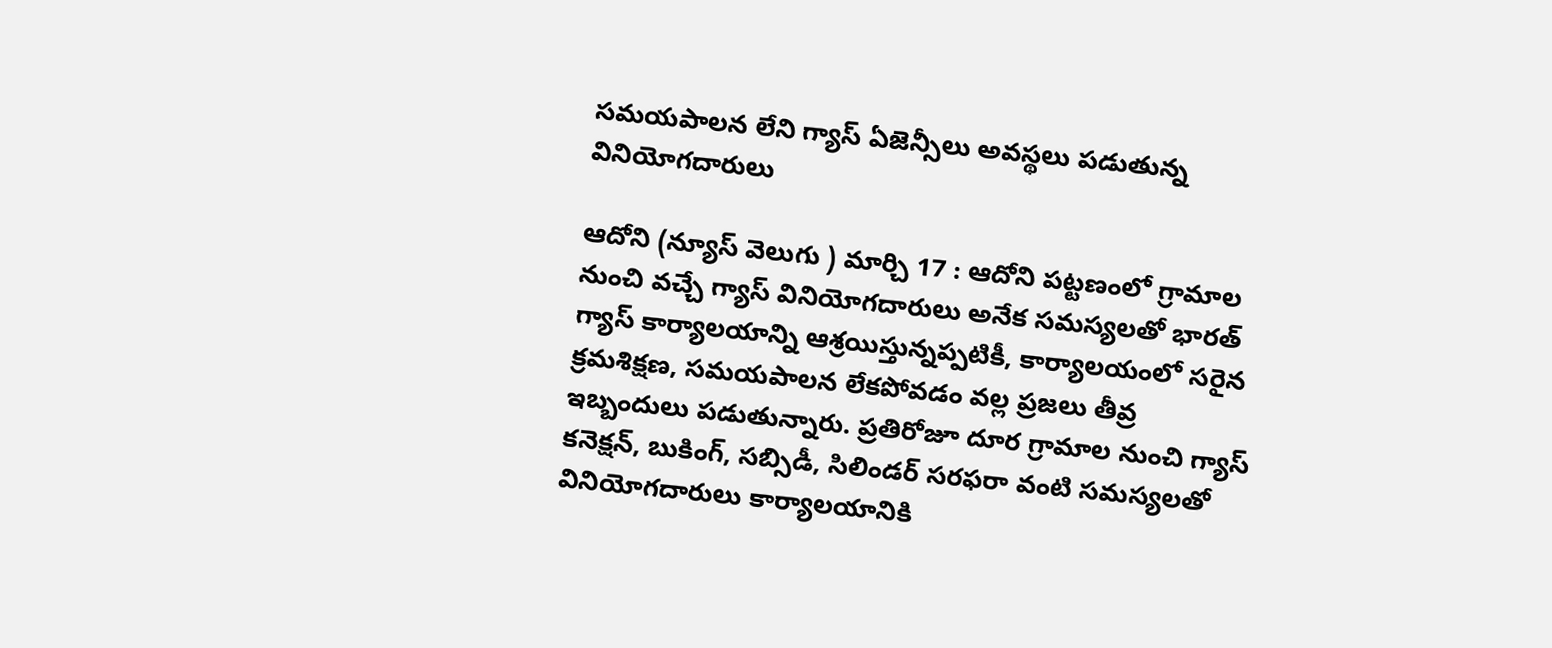సమయపాలన లేని గ్యాస్ ఏజెన్సీలు అవస్థలు పడుతున్న వినియోగదారులు

ఆదోని (న్యూస్ వెలుగు ) మార్చి 17 : ఆదోని పట్టణంలో గ్రామాల నుంచి వచ్చే గ్యాస్ వినియోగదారులు అనేక సమస్యలతో భారత్ గ్యాస్ కార్యాలయాన్ని ఆశ్రయిస్తున్నప్పటికీ, కార్యాలయంలో సరైన క్రమశిక్షణ, సమయపాలన లేకపోవడం వల్ల ప్రజలు తీవ్ర ఇబ్బందులు పడుతున్నారు. ప్రతిరోజూ దూర గ్రామాల నుంచి గ్యాస్ కనెక్షన్, బుకింగ్, సబ్సిడీ, సిలిండర్ సరఫరా వంటి సమస్యలతో వినియోగదారులు కార్యాలయానికి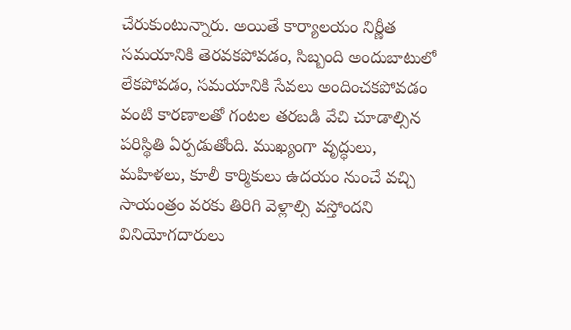చేరుకుంటున్నారు. అయితే కార్యాలయం నిర్ణీత సమయానికి తెరవకపోవడం, సిబ్బంది అందుబాటులో లేకపోవడం, సమయానికి సేవలు అందించకపోవడం వంటి కారణాలతో గంటల తరబడి వేచి చూడాల్సిన పరిస్థితి ఏర్పడుతోంది. ముఖ్యంగా వృద్ధులు, మహిళలు, కూలీ కార్మికులు ఉదయం నుంచే వచ్చి సాయంత్రం వరకు తిరిగి వెళ్లాల్సి వస్తోందని వినియోగదారులు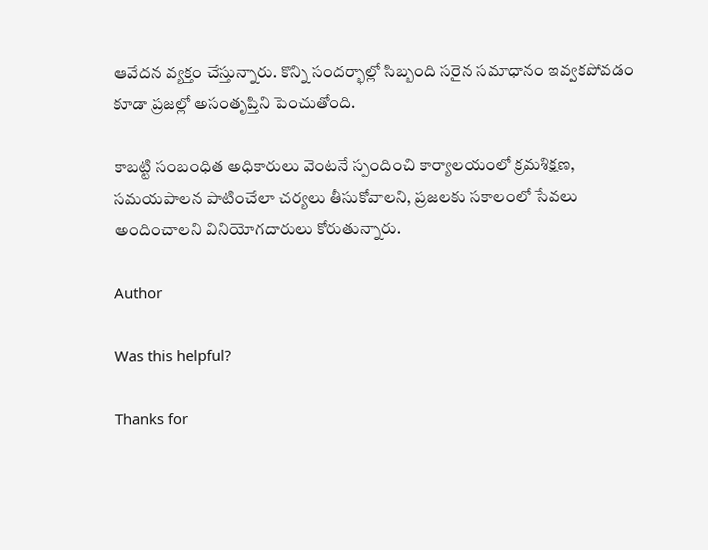ఆవేదన వ్యక్తం చేస్తున్నారు. కొన్ని సందర్భాల్లో సిబ్బంది సరైన సమాధానం ఇవ్వకపోవడం కూడా ప్రజల్లో అసంతృప్తిని పెంచుతోంది.

కాబట్టి సంబంధిత అధికారులు వెంటనే స్పందించి కార్యాలయంలో క్రమశిక్షణ, సమయపాలన పాటించేలా చర్యలు తీసుకోవాలని, ప్రజలకు సకాలంలో సేవలు అందించాలని వినియోగదారులు కోరుతున్నారు.

Author

Was this helpful?

Thanks for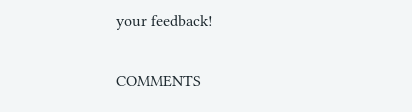your feedback!

COMMENTS